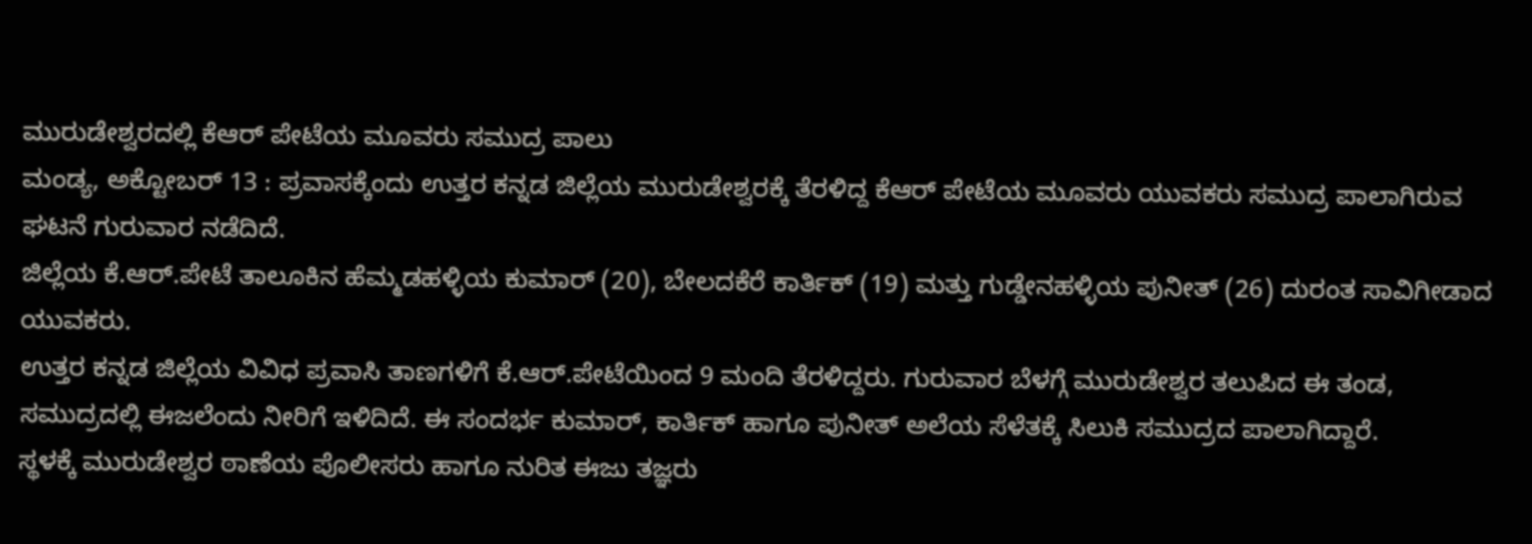ಮುರುಡೇಶ್ವರದಲ್ಲಿ ಕೆಆರ್ ಪೇಟೆಯ ಮೂವರು ಸಮುದ್ರ ಪಾಲು
ಮಂಡ್ಯ, ಅಕ್ಟೋಬರ್ 13 : ಪ್ರವಾಸಕ್ಕೆಂದು ಉತ್ತರ ಕನ್ನಡ ಜಿಲ್ಲೆಯ ಮುರುಡೇಶ್ವರಕ್ಕೆ ತೆರಳಿದ್ದ ಕೆಆರ್ ಪೇಟೆಯ ಮೂವರು ಯುವಕರು ಸಮುದ್ರ ಪಾಲಾಗಿರುವ ಘಟನೆ ಗುರುವಾರ ನಡೆದಿದೆ.
ಜಿಲ್ಲೆಯ ಕೆ.ಆರ್.ಪೇಟೆ ತಾಲೂಕಿನ ಹೆಮ್ಮಡಹಳ್ಳಿಯ ಕುಮಾರ್ (20), ಬೇಲದಕೆರೆ ಕಾರ್ತಿಕ್ (19) ಮತ್ತು ಗುಡ್ಡೇನಹಳ್ಳಿಯ ಪುನೀತ್ (26) ದುರಂತ ಸಾವಿಗೀಡಾದ ಯುವಕರು.
ಉತ್ತರ ಕನ್ನಡ ಜಿಲ್ಲೆಯ ವಿವಿಧ ಪ್ರವಾಸಿ ತಾಣಗಳಿಗೆ ಕೆ.ಆರ್.ಪೇಟೆಯಿಂದ 9 ಮಂದಿ ತೆರಳಿದ್ದರು. ಗುರುವಾರ ಬೆಳಗ್ಗೆ ಮುರುಡೇಶ್ವರ ತಲುಪಿದ ಈ ತಂಡ, ಸಮುದ್ರದಲ್ಲಿ ಈಜಲೆಂದು ನೀರಿಗೆ ಇಳಿದಿದೆ. ಈ ಸಂದರ್ಭ ಕುಮಾರ್, ಕಾರ್ತಿಕ್ ಹಾಗೂ ಪುನೀತ್ ಅಲೆಯ ಸೆಳೆತಕ್ಕೆ ಸಿಲುಕಿ ಸಮುದ್ರದ ಪಾಲಾಗಿದ್ದಾರೆ.
ಸ್ಥಳಕ್ಕೆ ಮುರುಡೇಶ್ವರ ಠಾಣೆಯ ಪೊಲೀಸರು ಹಾಗೂ ನುರಿತ ಈಜು ತಜ್ಞರು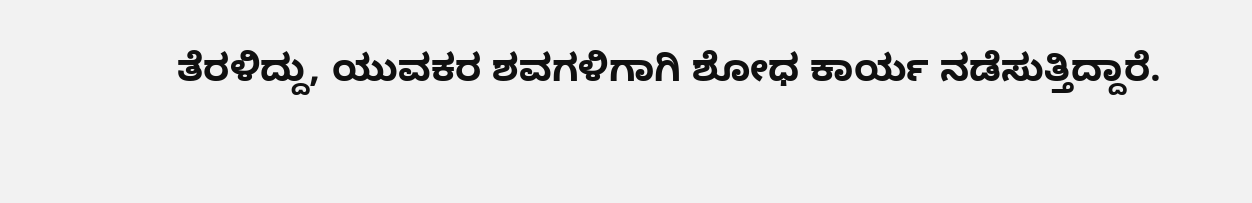ತೆರಳಿದ್ದು, ಯುವಕರ ಶವಗಳಿಗಾಗಿ ಶೋಧ ಕಾರ್ಯ ನಡೆಸುತ್ತಿದ್ದಾರೆ.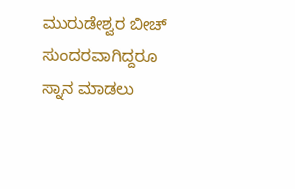ಮುರುಡೇಶ್ವರ ಬೀಚ್ ಸುಂದರವಾಗಿದ್ದರೂ ಸ್ನಾನ ಮಾಡಲು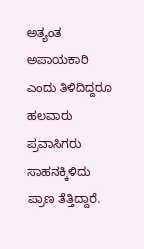ಅತ್ಯಂತ ಅಪಾಯಕಾರಿ ಎಂದು ತಿಳಿದಿದ್ದರೂ ಹಲವಾರು ಪ್ರವಾಸಿಗರು ಸಾಹನಕ್ಕಿಳಿದು ಪ್ರಾಣ ತೆತ್ತಿದ್ದಾರೆ.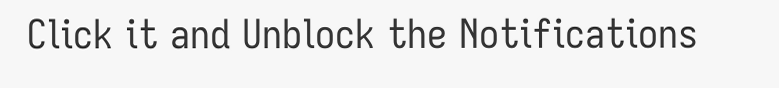Click it and Unblock the Notifications